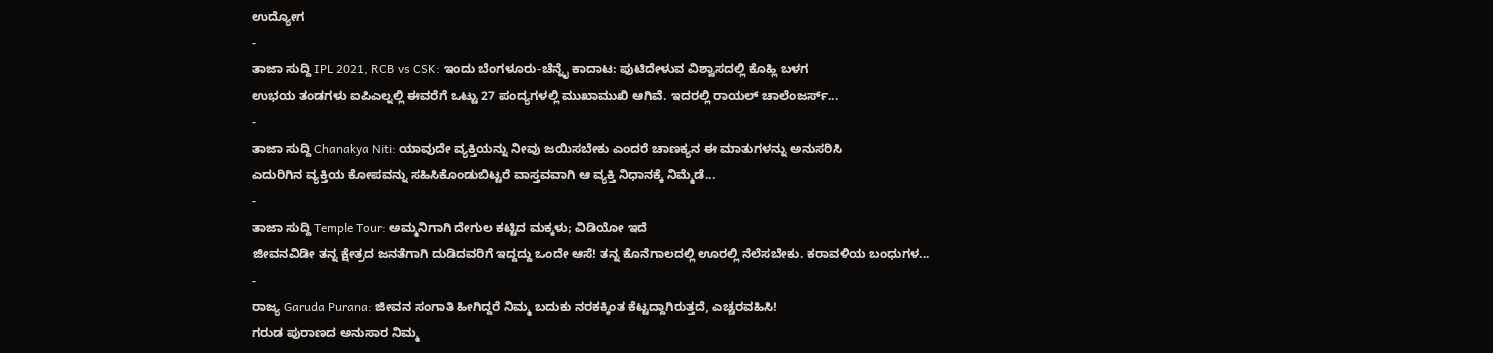ಉದ್ಯೋಗ
-
ತಾಜಾ ಸುದ್ದಿ IPL 2021, RCB vs CSK: ಇಂದು ಬೆಂಗಳೂರು-ಚೆನ್ನೈ ಕಾದಾಟ: ಪುಟಿದೇಳುವ ವಿಶ್ವಾಸದಲ್ಲಿ ಕೊಹ್ಲಿ ಬಳಗ
ಉಭಯ ತಂಡಗಳು ಐಪಿಎಲ್ನಲ್ಲಿ ಈವರೆಗೆ ಒಟ್ಟು 27 ಪಂದ್ಯಗಳಲ್ಲಿ ಮುಖಾಮುಖಿ ಆಗಿವೆ. ಇದರಲ್ಲಿ ರಾಯಲ್ ಚಾಲೆಂಜರ್ಸ್...
-
ತಾಜಾ ಸುದ್ದಿ Chanakya Niti: ಯಾವುದೇ ವ್ಯಕ್ತಿಯನ್ನು ನೀವು ಜಯಿಸಬೇಕು ಎಂದರೆ ಚಾಣಕ್ಯನ ಈ ಮಾತುಗಳನ್ನು ಅನುಸರಿಸಿ
ಎದುರಿಗಿನ ವ್ಯಕ್ತಿಯ ಕೋಪವನ್ನು ಸಹಿಸಿಕೊಂಡುಬಿಟ್ಟರೆ ವಾಸ್ತವವಾಗಿ ಆ ವ್ಯಕ್ತಿ ನಿಧಾನಕ್ಕೆ ನಿಮ್ಮೆಡೆ...
-
ತಾಜಾ ಸುದ್ದಿ Temple Tour: ಅಮ್ಮನಿಗಾಗಿ ದೇಗುಲ ಕಟ್ಟಿದ ಮಕ್ಕಳು; ವಿಡಿಯೋ ಇದೆ
ಜೀವನವಿಡೀ ತನ್ನ ಕ್ಷೇತ್ರದ ಜನತೆಗಾಗಿ ದುಡಿದವರಿಗೆ ಇದ್ದದ್ದು ಒಂದೇ ಆಸೆ! ತನ್ನ ಕೊನೆಗಾಲದಲ್ಲಿ ಊರಲ್ಲಿ ನೆಲೆಸಬೇಕು. ಕರಾವಳಿಯ ಬಂಧುಗಳ...
-
ರಾಜ್ಯ Garuda Purana: ಜೀವನ ಸಂಗಾತಿ ಹೀಗಿದ್ದರೆ ನಿಮ್ಮ ಬದುಕು ನರಕಕ್ಕಿಂತ ಕೆಟ್ಟದ್ದಾಗಿರುತ್ತದೆ, ಎಚ್ಚರವಹಿಸಿ!
ಗರುಡ ಪುರಾಣದ ಅನುಸಾರ ನಿಮ್ಮ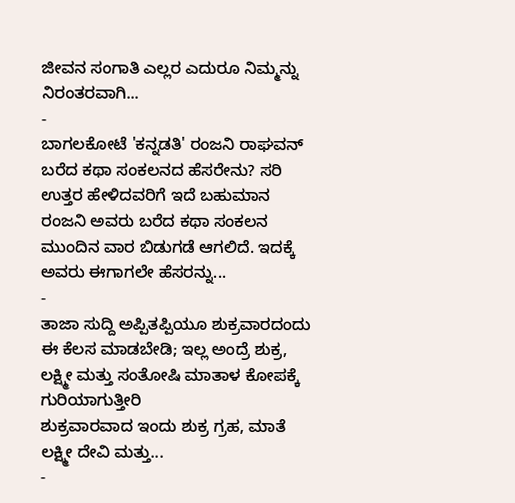ಜೀವನ ಸಂಗಾತಿ ಎಲ್ಲರ ಎದುರೂ ನಿಮ್ಮನ್ನು ನಿರಂತರವಾಗಿ...
-
ಬಾಗಲಕೋಟೆ 'ಕನ್ನಡತಿ' ರಂಜನಿ ರಾಘವನ್ ಬರೆದ ಕಥಾ ಸಂಕಲನದ ಹೆಸರೇನು? ಸರಿ ಉತ್ತರ ಹೇಳಿದವರಿಗೆ ಇದೆ ಬಹುಮಾನ
ರಂಜನಿ ಅವರು ಬರೆದ ಕಥಾ ಸಂಕಲನ ಮುಂದಿನ ವಾರ ಬಿಡುಗಡೆ ಆಗಲಿದೆ. ಇದಕ್ಕೆ ಅವರು ಈಗಾಗಲೇ ಹೆಸರನ್ನು...
-
ತಾಜಾ ಸುದ್ದಿ ಅಪ್ಪಿತಪ್ಪಿಯೂ ಶುಕ್ರವಾರದಂದು ಈ ಕೆಲಸ ಮಾಡಬೇಡಿ; ಇಲ್ಲ ಅಂದ್ರೆ ಶುಕ್ರ, ಲಕ್ಷ್ಮೀ ಮತ್ತು ಸಂತೋಷಿ ಮಾತಾಳ ಕೋಪಕ್ಕೆ ಗುರಿಯಾಗುತ್ತೀರಿ
ಶುಕ್ರವಾರವಾದ ಇಂದು ಶುಕ್ರ ಗ್ರಹ, ಮಾತೆ ಲಕ್ಷ್ಮೀ ದೇವಿ ಮತ್ತು...
-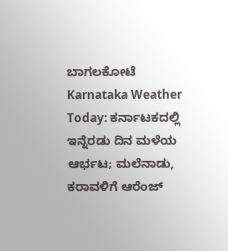ಬಾಗಲಕೋಟೆ Karnataka Weather Today: ಕರ್ನಾಟಕದಲ್ಲಿ ಇನ್ನೆರಡು ದಿನ ಮಳೆಯ ಆರ್ಭಟ; ಮಲೆನಾಡು, ಕರಾವಳಿಗೆ ಆರೆಂಜ್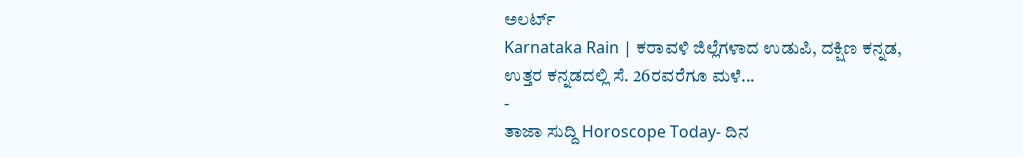ಅಲರ್ಟ್
Karnataka Rain | ಕರಾವಳಿ ಜಿಲ್ಲೆಗಳಾದ ಉಡುಪಿ, ದಕ್ಷಿಣ ಕನ್ನಡ, ಉತ್ತರ ಕನ್ನಡದಲ್ಲಿ ಸೆ. 26ರವರೆಗೂ ಮಳೆ...
-
ತಾಜಾ ಸುದ್ದಿ Horoscope Today- ದಿನ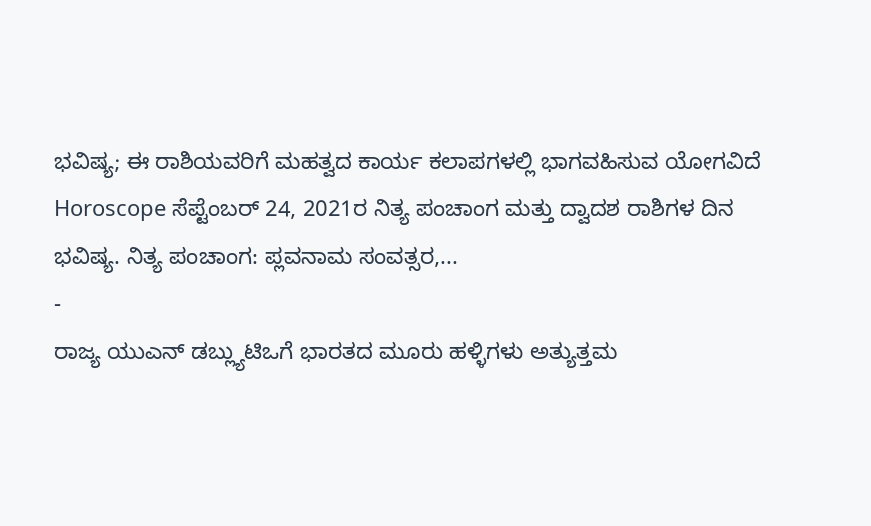ಭವಿಷ್ಯ; ಈ ರಾಶಿಯವರಿಗೆ ಮಹತ್ವದ ಕಾರ್ಯ ಕಲಾಪಗಳಲ್ಲಿ ಭಾಗವಹಿಸುವ ಯೋಗವಿದೆ
Horoscope ಸೆಪ್ಟೆಂಬರ್ 24, 2021ರ ನಿತ್ಯ ಪಂಚಾಂಗ ಮತ್ತು ದ್ವಾದಶ ರಾಶಿಗಳ ದಿನ ಭವಿಷ್ಯ. ನಿತ್ಯ ಪಂಚಾಂಗ: ಪ್ಲವನಾಮ ಸಂವತ್ಸರ,...
-
ರಾಜ್ಯ ಯುಎನ್ ಡಬ್ಲ್ಯುಟಿಒಗೆ ಭಾರತದ ಮೂರು ಹಳ್ಳಿಗಳು ಅತ್ಯುತ್ತಮ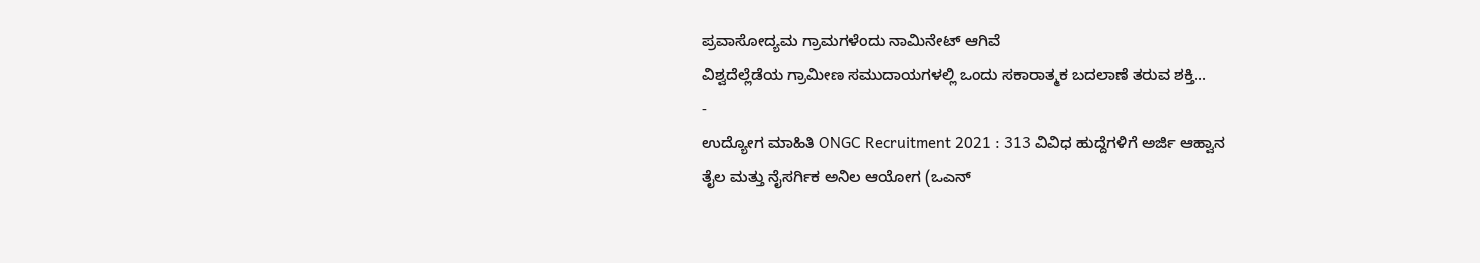ಪ್ರವಾಸೋದ್ಯಮ ಗ್ರಾಮಗಳೆಂದು ನಾಮಿನೇಟ್ ಆಗಿವೆ
ವಿಶ್ವದೆಲ್ಲೆಡೆಯ ಗ್ರಾಮೀಣ ಸಮುದಾಯಗಳಲ್ಲಿ ಒಂದು ಸಕಾರಾತ್ಮಕ ಬದಲಾಣೆ ತರುವ ಶಕ್ತಿ...
-
ಉದ್ಯೋಗ ಮಾಹಿತಿ ONGC Recruitment 2021 : 313 ವಿವಿಧ ಹುದ್ದೆಗಳಿಗೆ ಅರ್ಜಿ ಆಹ್ವಾನ
ತೈಲ ಮತ್ತು ನೈಸರ್ಗಿಕ ಅನಿಲ ಆಯೋಗ (ಒಎನ್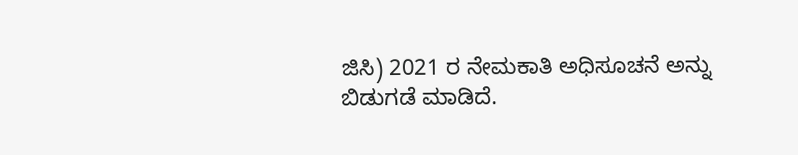ಜಿಸಿ) 2021 ರ ನೇಮಕಾತಿ ಅಧಿಸೂಚನೆ ಅನ್ನು ಬಿಡುಗಡೆ ಮಾಡಿದೆ.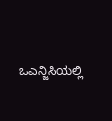ಒಎನ್ಜಿಸಿಯಲ್ಲಿ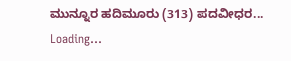ಮುನ್ನೂರ ಹದಿಮೂರು (313) ಪದವೀಧರ...
Loading...